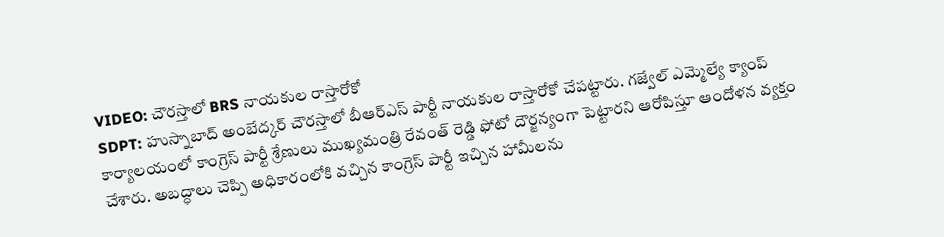VIDEO: చౌరస్తాలో BRS నాయకుల రాస్తారోకో
SDPT: హుస్నాబాద్ అంబేద్కర్ చౌరస్తాలో బీఆర్ఎస్ పార్టీ నాయకుల రాస్తారోకో చేపట్టారు. గజ్వేల్ ఎమ్మెల్యే క్యాంప్ కార్యాలయంలో కాంగ్రెస్ పార్టీ శ్రేణులు ముఖ్యమంత్రి రేవంత్ రెడ్డి ఫోటో దౌర్జన్యంగా పెట్టారని ఆరోపిస్తూ ఆందోళన వ్యక్తం చేశారు. అబద్ధాలు చెప్పి అధికారంలోకి వచ్చిన కాంగ్రెస్ పార్టీ ఇచ్చిన హామీలను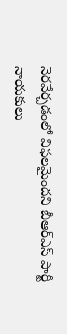నెరవేర్చడంలో విఫలమైందని బీఆర్ఎస్ పార్టీ నాయకులు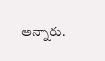అన్నారు.